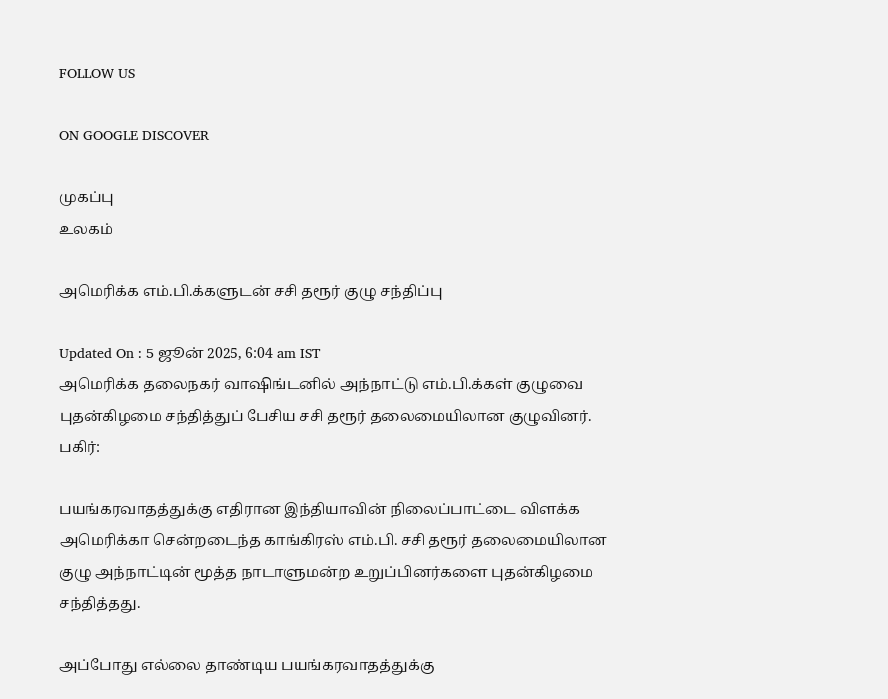FOLLOW US

ON GOOGLE DISCOVER

முகப்பு
உலகம்

அமெரிக்க எம்.பி.க்களுடன் சசி தரூர் குழு சந்திப்பு

Updated On : 5 ஜூன் 2025, 6:04 am IST
அமெரிக்க தலைநகர் வாஷிங்டனில் அந்நாட்டு எம்.பி.க்கள் குழுவை புதன்கிழமை சந்தித்துப் பேசிய சசி தரூர் தலைமையிலான குழுவினர்.
பகிர்:

பயங்கரவாதத்துக்கு எதிரான இந்தியாவின் நிலைப்பாட்டை விளக்க அமெரிக்கா சென்றடைந்த காங்கிரஸ் எம்.பி. சசி தரூர் தலைமையிலான குழு அந்நாட்டின் மூத்த நாடாளுமன்ற உறுப்பினர்களை புதன்கிழமை சந்தித்தது.

அப்போது எல்லை தாண்டிய பயங்கரவாதத்துக்கு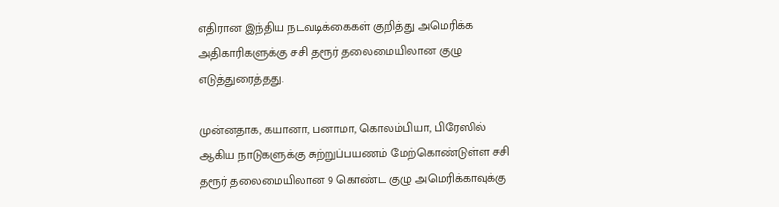எதிரான இந்திய நடவடிக்கைகள் குறித்து அமெரிக்க அதிகாரிகளுக்கு சசி தரூர் தலைமையிலான குழு எடுத்துரைத்தது.

முன்னதாக, கயானா, பனாமா, கொலம்பியா, பிரேஸில் ஆகிய நாடுகளுக்கு சுற்றுப்பயணம் மேற்கொண்டுள்ள சசி தரூர் தலைமையிலான 9 கொண்ட குழு அமெரிக்காவுக்கு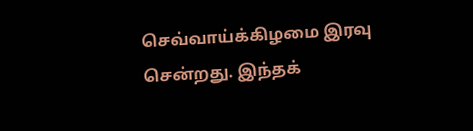செவ்வாய்க்கிழமை இரவு சென்றது. இந்தக்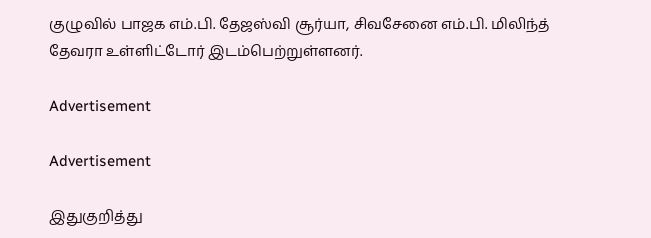குழுவில் பாஜக எம்.பி. தேஜஸ்வி சூர்யா, சிவசேனை எம்.பி. மிலிந்த் தேவரா உள்ளிட்டோர் இடம்பெற்றுள்ளனர்.

Advertisement

Advertisement

இதுகுறித்து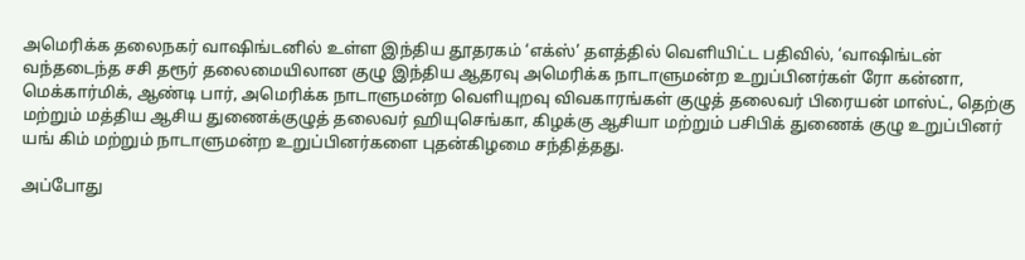அமெரிக்க தலைநகர் வாஷிங்டனில் உள்ள இந்திய தூதரகம் ‘எக்ஸ்’ தளத்தில் வெளியிட்ட பதிவில், ‘வாஷிங்டன் வந்தடைந்த சசி தரூர் தலைமையிலான குழு இந்திய ஆதரவு அமெரிக்க நாடாளுமன்ற உறுப்பினர்கள் ரோ கன்னா, மெக்கார்மிக், ஆண்டி பார், அமெரிக்க நாடாளுமன்ற வெளியுறவு விவகாரங்கள் குழுத் தலைவர் பிரையன் மாஸ்ட், தெற்கு மற்றும் மத்திய ஆசிய துணைக்குழுத் தலைவர் ஹியுசெங்கா, கிழக்கு ஆசியா மற்றும் பசிபிக் துணைக் குழு உறுப்பினர் யங் கிம் மற்றும் நாடாளுமன்ற உறுப்பினர்களை புதன்கிழமை சந்தித்தது.

அப்போது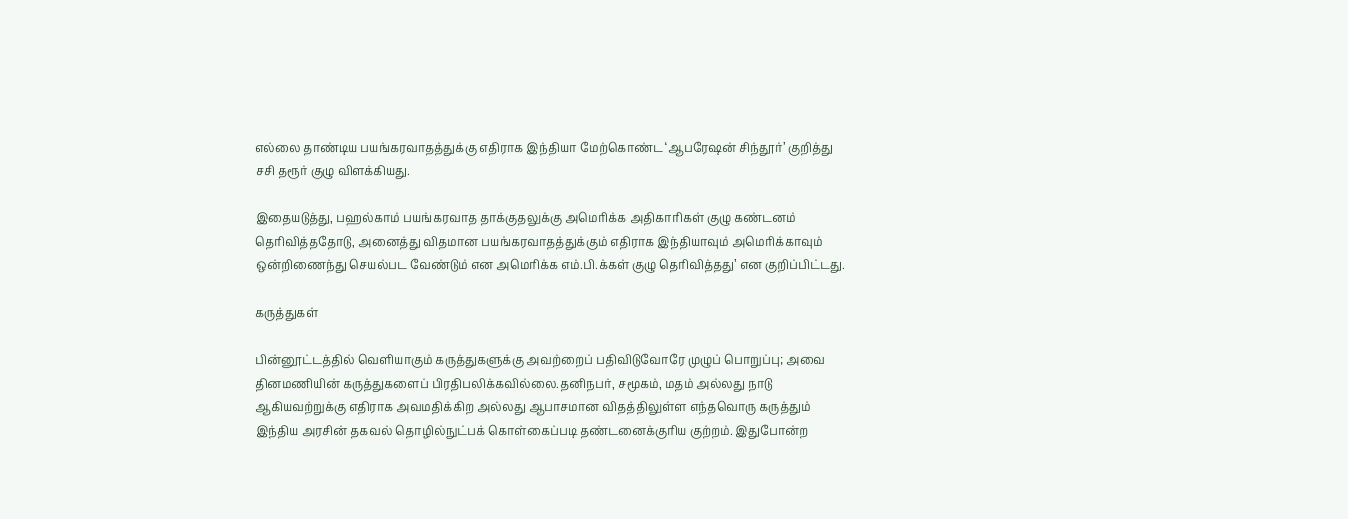எல்லை தாண்டிய பயங்கரவாதத்துக்கு எதிராக இந்தியா மேற்கொண்ட ‘ஆபரேஷன் சிந்தூர்’ குறித்து சசி தரூர் குழு விளக்கியது.

இதையடுத்து, பஹல்காம் பயங்கரவாத தாக்குதலுக்கு அமெரிக்க அதிகாரிகள் குழு கண்டனம் தெரிவித்ததோடு, அனைத்து விதமான பயங்கரவாதத்துக்கும் எதிராக இந்தியாவும் அமெரிக்காவும் ஒன்றிணைந்து செயல்பட வேண்டும் என அமெரிக்க எம்.பி.க்கள் குழு தெரிவித்தது’ என குறிப்பிட்டது.

கருத்துகள்

பின்னூட்டத்தில் வெளியாகும் கருத்துகளுக்கு அவற்றைப் பதிவிடுவோரே முழுப் பொறுப்பு; அவை தினமணியின் கருத்துகளைப் பிரதிபலிக்கவில்லை.தனிநபர், சமூகம், மதம் அல்லது நாடு ஆகியவற்றுக்கு எதிராக அவமதிக்கிற அல்லது ஆபாசமான விதத்திலுள்ள எந்தவொரு கருத்தும் இந்திய அரசின் தகவல் தொழில்நுட்பக் கொள்கைப்படி தண்டனைக்குரிய குற்றம். இதுபோன்ற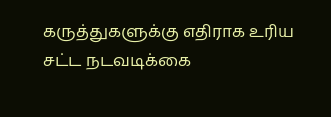கருத்துகளுக்கு எதிராக உரிய சட்ட நடவடிக்கை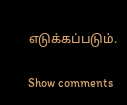எடுக்கப்படும்.

Show comments